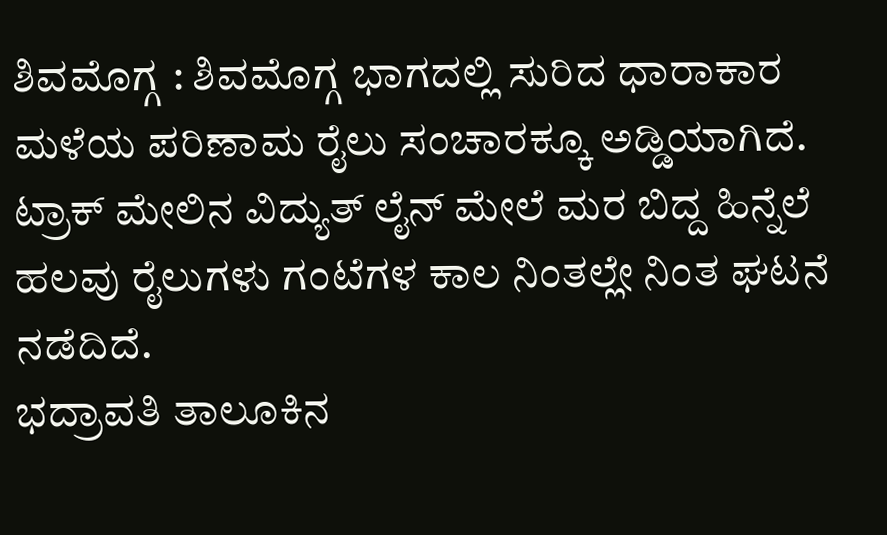ಶಿವಮೊಗ್ಗ : ಶಿವಮೊಗ್ಗ ಭಾಗದಲ್ಲಿ ಸುರಿದ ಧಾರಾಕಾರ ಮಳೆಯ ಪರಿಣಾಮ ರೈಲು ಸಂಚಾರಕ್ಕೂ ಅಡ್ಡಿಯಾಗಿದೆ. ಟ್ರಾಕ್ ಮೇಲಿನ ವಿದ್ಯುತ್ ಲೈನ್ ಮೇಲೆ ಮರ ಬಿದ್ದ ಹಿನ್ನೆಲೆ ಹಲವು ರೈಲುಗಳು ಗಂಟೆಗಳ ಕಾಲ ನಿಂತಲ್ಲೇ ನಿಂತ ಘಟನೆ ನಡೆದಿದೆ.
ಭದ್ರಾವತಿ ತಾಲೂಕಿನ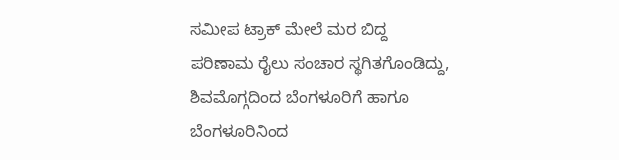ಸಮೀಪ ಟ್ರಾಕ್ ಮೇಲೆ ಮರ ಬಿದ್ದ ಪರಿಣಾಮ ರೈಲು ಸಂಚಾರ ಸ್ಥಗಿತಗೊಂಡಿದ್ದು, ಶಿವಮೊಗ್ಗದಿಂದ ಬೆಂಗಳೂರಿಗೆ ಹಾಗೂ ಬೆಂಗಳೂರಿನಿಂದ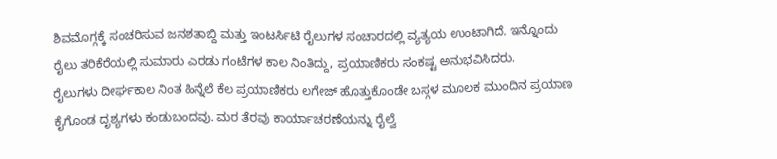ಶಿವಮೊಗ್ಗಕ್ಕೆ ಸಂಚರಿಸುವ ಜನಶತಾಬ್ದಿ ಮತ್ತು ಇಂಟರ್ಸಿಟಿ ರೈಲುಗಳ ಸಂಚಾರದಲ್ಲಿ ವ್ಯತ್ಯಯ ಉಂಟಾಗಿದೆ. ಇನ್ನೊಂದು ರೈಲು ತರಿಕೆರೆಯಲ್ಲಿ ಸುಮಾರು ಎರಡು ಗಂಟೆಗಳ ಕಾಲ ನಿಂತಿದ್ದು, ಪ್ರಯಾಣಿಕರು ಸಂಕಷ್ಟ ಅನುಭವಿಸಿದರು.
ರೈಲುಗಳು ದೀರ್ಘಕಾಲ ನಿಂತ ಹಿನ್ನೆಲೆ ಕೆಲ ಪ್ರಯಾಣಿಕರು ಲಗೇಜ್ ಹೊತ್ತುಕೊಂಡೇ ಬಸ್ಗಳ ಮೂಲಕ ಮುಂದಿನ ಪ್ರಯಾಣ ಕೈಗೊಂಡ ದೃಶ್ಯಗಳು ಕಂಡುಬಂದವು. ಮರ ತೆರವು ಕಾರ್ಯಾಚರಣೆಯನ್ನು ರೈಲ್ವೆ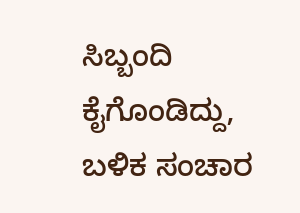ಸಿಬ್ಬಂದಿ ಕೈಗೊಂಡಿದ್ದು, ಬಳಿಕ ಸಂಚಾರ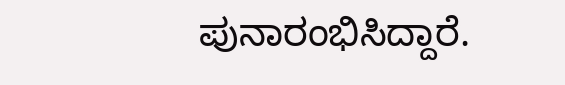ಪುನಾರಂಭಿಸಿದ್ದಾರೆ.